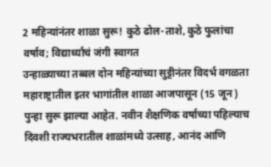2 महिन्यांनंतर शाळा सुरू! कुठे ढोल-ताशे, कुठे फुलांचा वर्षाव; विद्यार्थ्यांचं जंगी स्वागत
उन्हाळ्याच्या तब्बल दोन महिन्यांच्या सुट्टीनंतर विदर्भ वगळता महाराष्ट्रातील इतर भागांतील शाळा आजपासून (15 जून) पुन्हा सुरू झाल्या आहेत. नवीन शैक्षणिक वर्षाच्या पहिल्याच दिवशी राज्यभरातील शाळांमध्ये उत्साह, आनंद आणि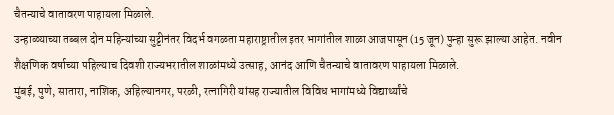चैतन्याचे वातावरण पाहायला मिळाले.
उन्हाळ्याच्या तब्बल दोन महिन्यांच्या सुट्टीनंतर विदर्भ वगळता महाराष्ट्रातील इतर भागांतील शाळा आजपासून (15 जून) पुन्हा सुरू झाल्या आहेत. नवीन शैक्षणिक वर्षाच्या पहिल्याच दिवशी राज्यभरातील शाळांमध्ये उत्साह, आनंद आणि चैतन्याचे वातावरण पाहायला मिळाले.
मुंबई, पुणे, सातारा, नाशिक, अहिल्यानगर, परळी, रत्नागिरी यांसह राज्यातील विविध भागांमध्ये विद्यार्थ्यांचे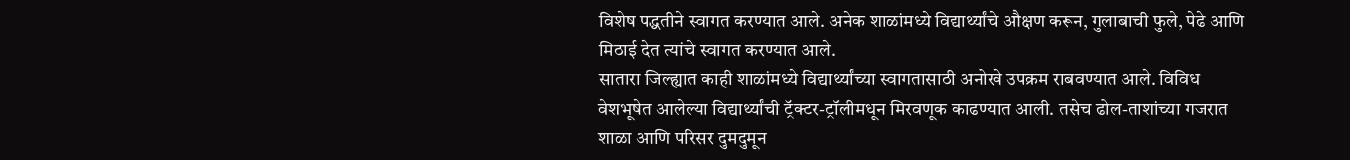विशेष पद्धतीने स्वागत करण्यात आले. अनेक शाळांमध्ये विद्यार्थ्यांचे औक्षण करून, गुलाबाची फुले, पेढे आणि मिठाई देत त्यांचे स्वागत करण्यात आले.
सातारा जिल्ह्यात काही शाळांमध्ये विद्यार्थ्यांच्या स्वागतासाठी अनोखे उपक्रम राबवण्यात आले. विविध वेशभूषेत आलेल्या विद्यार्थ्यांची ट्रॅक्टर-ट्रॉलीमधून मिरवणूक काढण्यात आली. तसेच ढोल-ताशांच्या गजरात शाळा आणि परिसर दुमदुमून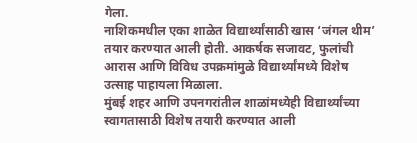गेला.
नाशिकमधील एका शाळेत विद्यार्थ्यांसाठी खास ‘जंगल थीम’ तयार करण्यात आली होती. आकर्षक सजावट, फुलांची आरास आणि विविध उपक्रमांमुळे विद्यार्थ्यांमध्ये विशेष उत्साह पाहायला मिळाला.
मुंबई शहर आणि उपनगरांतील शाळांमध्येही विद्यार्थ्यांच्या स्वागतासाठी विशेष तयारी करण्यात आली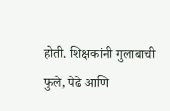होती. शिक्षकांनी गुलाबाची फुले, पेढे आणि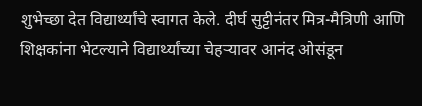शुभेच्छा देत विद्यार्थ्यांचे स्वागत केले. दीर्घ सुट्टीनंतर मित्र-मैत्रिणी आणि शिक्षकांना भेटल्याने विद्यार्थ्यांच्या चेहऱ्यावर आनंद ओसंडून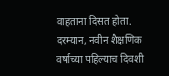वाहताना दिसत होता.
दरम्यान, नवीन शैक्षणिक वर्षाच्या पहिल्याच दिवशी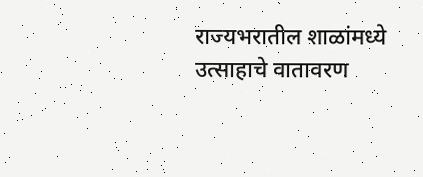राज्यभरातील शाळांमध्ये उत्साहाचे वातावरण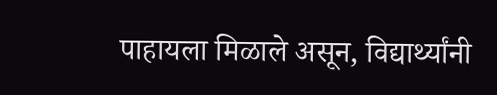पाहायला मिळाले असून, विद्यार्थ्यांनी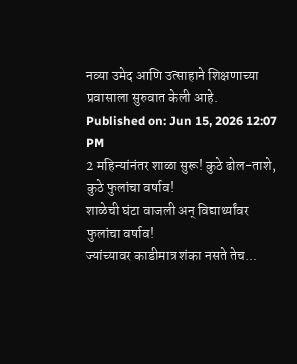नव्या उमेद आणि उत्साहाने शिक्षणाच्या प्रवासाला सुरुवात केली आहे.
Published on: Jun 15, 2026 12:07 PM
2 महिन्यांनंतर शाळा सुरू! कुठे ढोल-ताशे, कुठे फुलांचा वर्षाव!
शाळेची घंटा वाजली अन् विद्यार्थ्यांवर फुलांचा वर्षाव!
ज्यांच्यावर काडीमात्र शंका नसते तेच...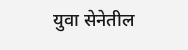युवा सेनेतील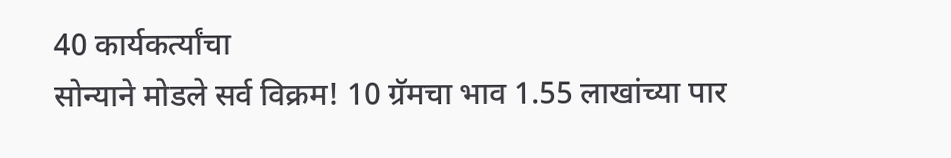40 कार्यकर्त्यांचा
सोन्याने मोडले सर्व विक्रम! 10 ग्रॅमचा भाव 1.55 लाखांच्या पार